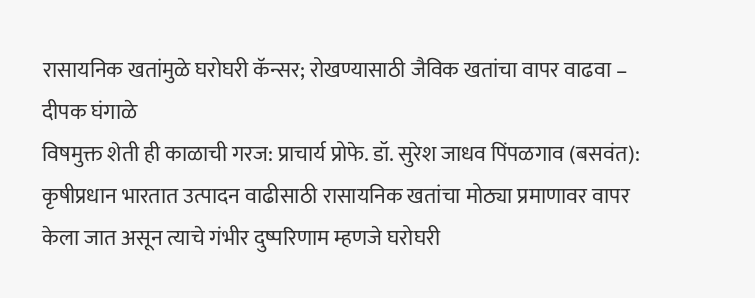रासायनिक खतांमुळे घरोघरी कॅन्सर; रोखण्यासाठी जैविक खतांचा वापर वाढवा – दीपक घंगाळे
विषमुक्त शेती ही काळाची गरज: प्राचार्य प्रोफे. डॉ. सुरेश जाधव पिंपळगाव (बसवंत): कृषीप्रधान भारतात उत्पादन वाढीसाठी रासायनिक खतांचा मोठ्या प्रमाणावर वापर केला जात असून त्याचे गंभीर दुष्परिणाम म्हणजे घरोघरी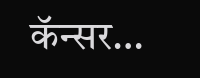कॅन्सर…